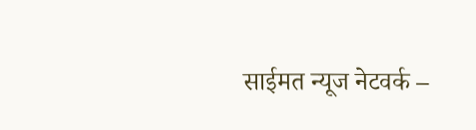साईमत न्यूज नेटवर्क –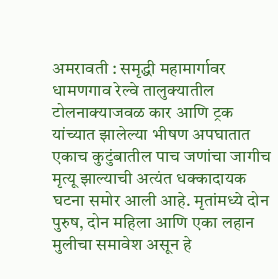अमरावती : समृद्धी महामार्गावर धामणगाव रेल्वे तालुक्यातील टोलनाक्याजवळ कार आणि ट्रक यांच्यात झालेल्या भीषण अपघातात एकाच कुटुंबातील पाच जणांचा जागीच मृत्यू झाल्याची अत्यंत धक्कादायक घटना समोर आली आहे. मृतांमध्ये दोन पुरुष, दोन महिला आणि एका लहान मुलीचा समावेश असून हे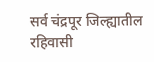सर्व चंद्रपूर जिल्ह्यातील रहिवासी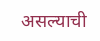असल्याची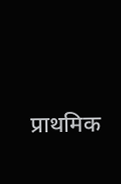प्राथमिक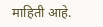माहिती आहे.